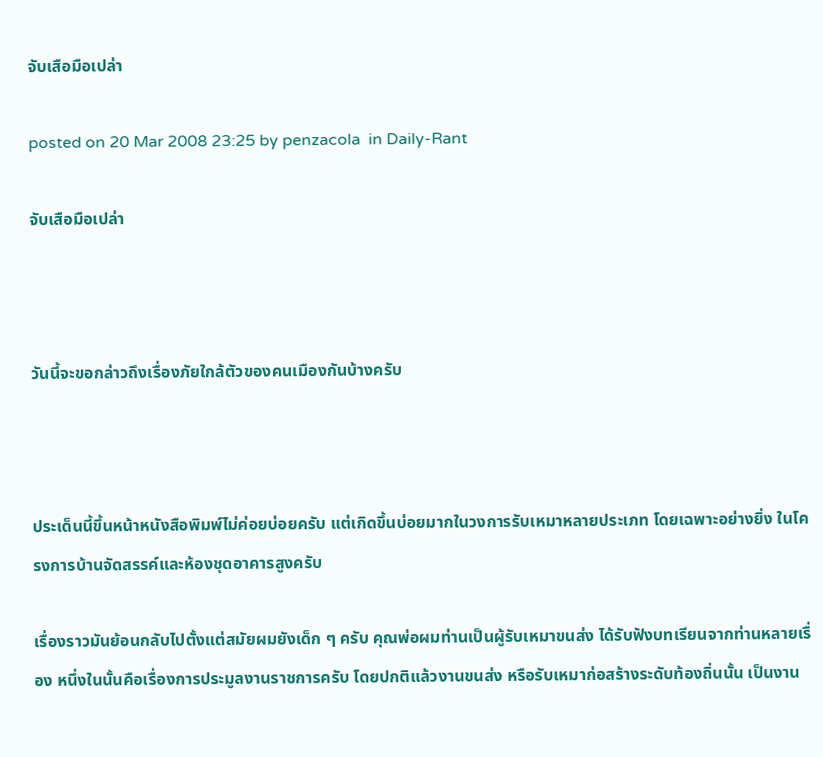จับเสือมือเปล่า

posted on 20 Mar 2008 23:25 by penzacola  in Daily-Rant

จับเสือมือเปล่า



วันนี้จะขอกล่าวถึงเรื่องภัยใกล้ตัวของคนเมืองกันบ้างครับ



ประเด็นนี้ขึ้นหน้าหนังสือพิมพ์ไม่ค่อยบ่อยครับ แต่เกิดขึ้นบ่อยมากในวงการรับเหมาหลายประเภท โดยเฉพาะอย่างยิ่ง ในโครงการบ้านจัดสรรค์และห้องชุดอาคารสูงครับ

เรื่องราวมันย้อนกลับไปตั้งแต่สมัยผมยังเด็ก ๆ ครับ คุณพ่อผมท่านเป็นผู้รับเหมาขนส่ง ได้รับฟังบทเรียนจากท่านหลายเรื่อง หนึ่งในนั้นคือเรื่องการประมูลงานราชการครับ โดยปกติแล้วงานขนส่ง หรือรับเหมาก่อสร้างระดับท้องถิ่นนั้น เป็นงาน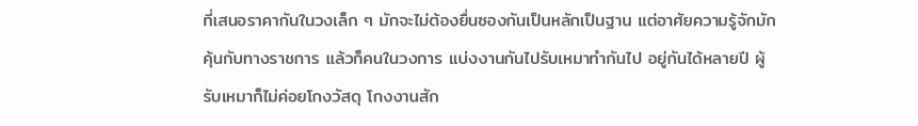ที่เสนอราคากันในวงเล็ก ๆ มักจะไม่ต้องยื่นซองกันเป็นหลักเป็นฐาน แต่อาศัยความรู้จักมักคุ้นกับทางราชการ แล้วก็คนในวงการ แบ่งงานกันไปรับเหมาทำกันไป อยู่กันได้หลายปี ผู้รับเหมาก็ไม่ค่อยโกงวัสดุ โกงงานสัก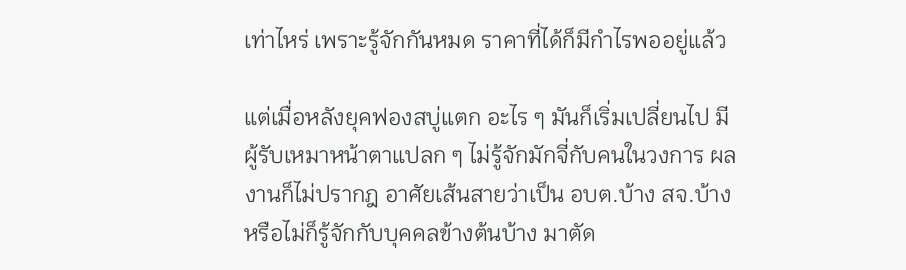เท่าไหร่ เพราะรู้จักกันหมด ราคาที่ได้ก็มีกำไรพออยู่แล้ว

แต่เมื่อหลังยุคฟองสบู่แตก อะไร ๆ มันก็เริ่มเปลี่ยนไป มีผู้รับเหมาหน้าตาแปลก ๆ ไม่รู้จักมักจี่กับคนในวงการ ผลงานก็ไม่ปรากฎ อาศัยเส้นสายว่าเป็น อบต.บ้าง สจ.บ้าง หรือไม่ก็รู้จักกับบุคคลข้างต้นบ้าง มาตัด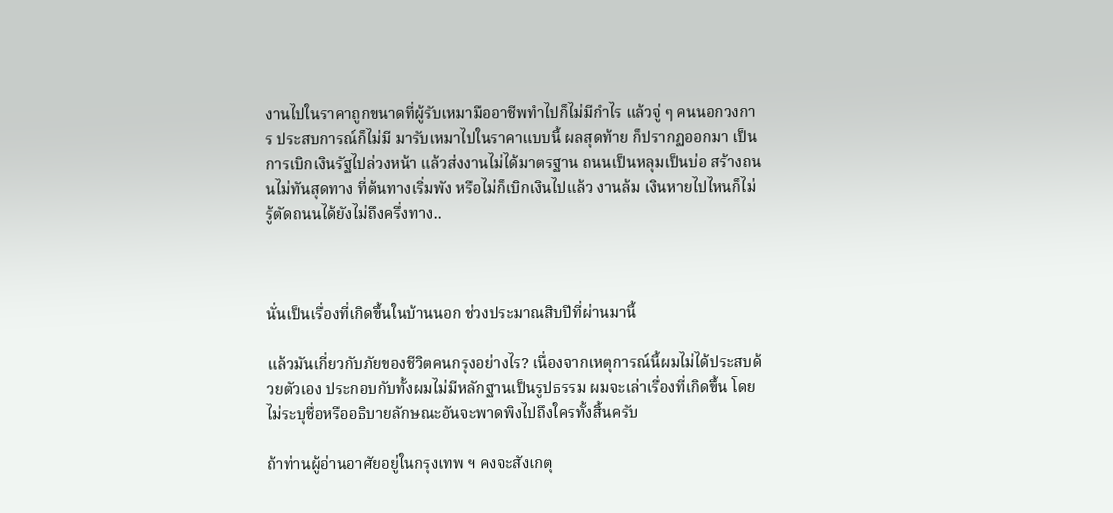งานไปในราคาถูกขนาดที่ผู้รับเหมามืออาชีพทำไปก็ไม่มีกำไร แล้วจู่ ๆ คนนอกวงการ ประสบการณ์ก็ไม่มี มารับเหมาไปในราคาแบบนี้ ผลสุดท้าย ก็ปรากฏออกมา เป็นการเบิกเงินรัฐไปล่วงหน้า แล้วส่งงานไม่ได้มาตรฐาน ถนนเป็นหลุมเป็นบ่อ สร้างถนนไม่ทันสุดทาง ที่ต้นทางเริ่มพัง หรือไม่ก็เบิกเงินไปแล้ว งานล้ม เงินหายไปไหนก็ไม่รู้ตัดถนนได้ยังไม่ถึงครึ่งทาง..



นั่นเป็นเรื่องที่เกิดขึ้นในบ้านนอก ช่วงประมาณสิบปีที่ผ่านมานี้

แล้วมันเกี่ยวกับภัยของชีวิตคนกรุงอย่างไร? เนื่องจากเหตุการณ์นี้ผมไม่ได้ประสบด้วยตัวเอง ประกอบกับทั้งผมไม่มีหลักฐานเป็นรูปธรรม ผมจะเล่าเรื่องที่เกิดขึ้น โดยไม่ระบุชื่อหรืออธิบายลักษณะอันจะพาดพิงไปถึงใครทั้งสิ้นครับ

ถ้าท่านผู้อ่านอาศัยอยู่ในกรุงเทพ ฯ คงจะสังเกตุ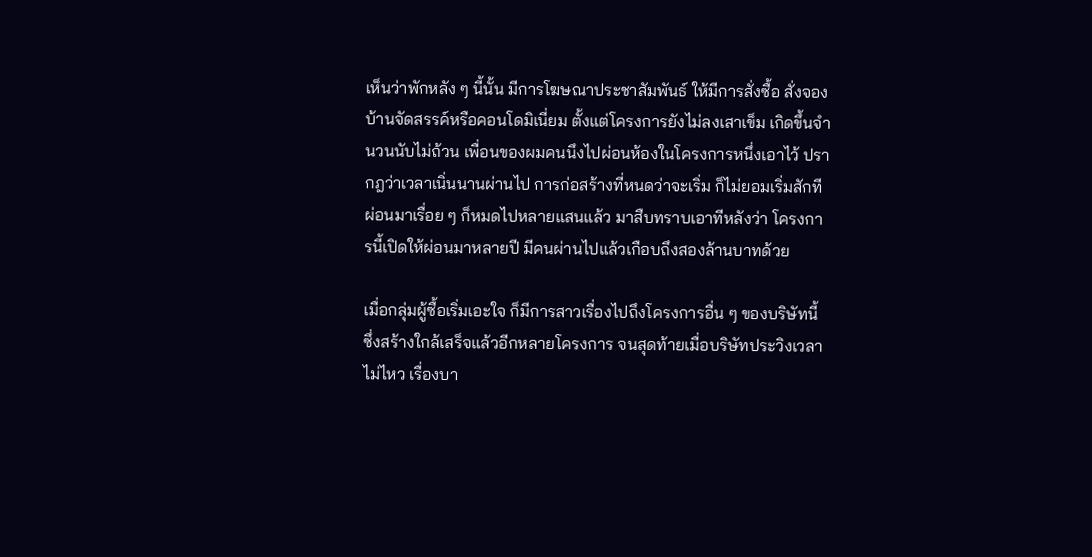เห็นว่าพักหลัง ๆ นี้นั้น มีการโฆษณาประชาสัมพันธ์ ให้มีการสั่งซื้อ สั่งจองบ้านจัดสรรค์หรือคอนโดมิเนี่ยม ตั้งแต่โครงการยังไม่ลงเสาเข็ม เกิดขึ้นจำนวนนับไม่ถ้วน เพื่อนของผมคนนึงไปผ่อนห้องในโครงการหนึ่งเอาไว้ ปรากฎว่าเวลาเนิ่นนานผ่านไป การก่อสร้างที่หนดว่าจะเริ่ม ก็ไม่ยอมเริ่มสักที ผ่อนมาเรื่อย ๆ ก็หมดไปหลายแสนแล้ว มาสืบทราบเอาทีหลังว่า โครงการนี้เปิดให้ผ่อนมาหลายปี มีคนผ่านไปแล้วเกือบถึงสองล้านบาทด้วย

เมื่อกลุ่มผู้ซื้อเริ่มเอะใจ ก็มีการสาวเรื่องไปถึงโครงการอื่น ๆ ของบริษัทนี้ ซึ่งสร้างใกล้เสร็จแล้วอีกหลายโครงการ จนสุดท้ายเมื่อบริษัทประวิงเวลาไม่ไหว เรื่องบา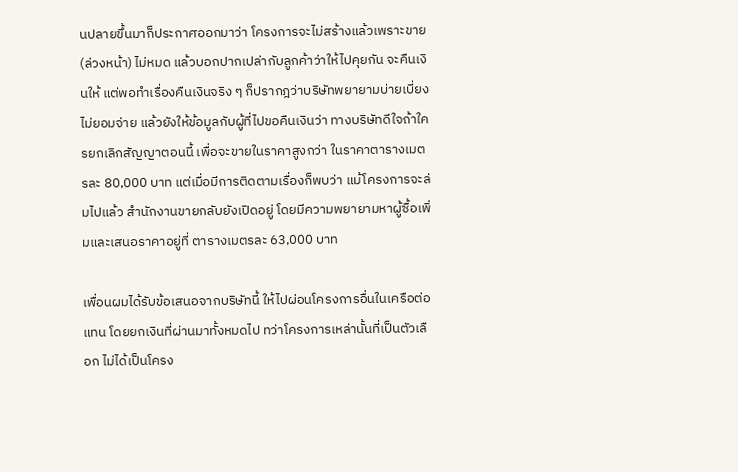นปลายขึ้นมาก็ประกาศออกมาว่า โครงการจะไม่สร้างแล้วเพราะขาย (ล่วงหน้า) ไม่หมด แล้วบอกปากเปล่ากับลูกค้าว่าให้ไปคุยกัน จะคืนเงินให้ แต่พอทำเรื่องคืนเงินจริง ๆ ก็ปรากฎว่าบริษัทพยายามบ่ายเบี่ยง ไม่ยอมจ่าย แล้วยังให้ข้อมูลกับผู้ที่ไปขอคืนเงินว่า ทางบริษัทดีใจถ้าใครยกเลิกสัญญาตอนนี้ เพื่อจะขายในราคาสูงกว่า ในราคาตารางเมตรละ 80,000 บาท แต่เมื่อมีการติดตามเรื่องก็พบว่า แม้โครงการจะล่มไปแล้ว สำนักงานขายกลับยังเปิดอยู่ โดยมีความพยายามหาผู้ซื้อเพิ่มและเสนอราคาอยู่ที่ ตารางเมตรละ 63,000 บาท

เพื่อนผมได้รับข้อเสนอจากบริษัทนี้ ให้ไปผ่อนโครงการอื่นในเครือต่อแทน โดยยกเงินที่ผ่านมาทั้งหมดไป ทว่าโครงการเหล่านั้นที่เป็นตัวเลือก ไม่ได้เป็นโครง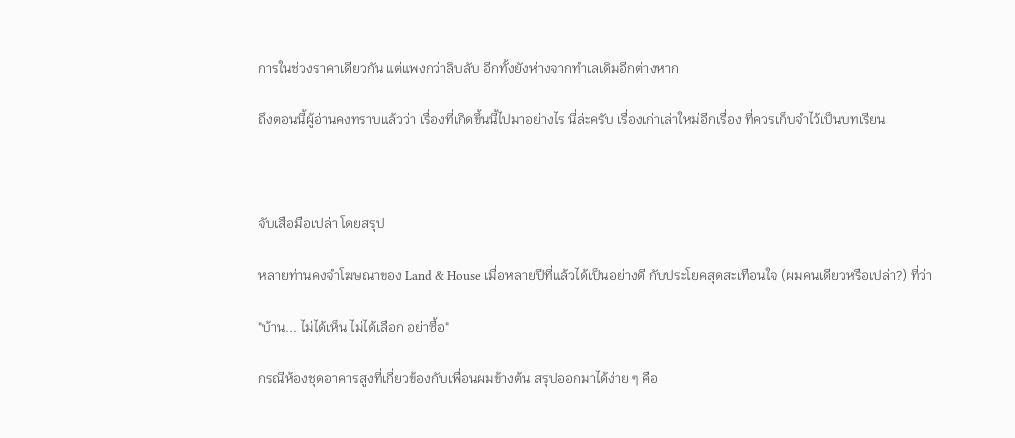การในช่วงราคาเดียวกัน แต่แพงกว่าลิบลับ อีกทั้งยังห่างจากทำเลเดิมอีกต่างหาก

ถึงตอนนี้ผู้อ่านคงทราบแล้วว่า เรื่องที่เกิดขึ้นนี้ไปมาอย่างไร นี่ล่ะครับ เรื่องเก่าเล่าใหม่อีกเรื่อง ที่ควรเก็บจำไว้เป็นบทเรียน



จับเสือมือเปล่า โดยสรุป

หลายท่านคงจำโฆษณาของ Land & House เมื่อหลายปีที่แล้วได้เป็นอย่างดี กับประโยคสุดสะเทือนใจ (ผมคนเดียวหรือเปล่า?) ที่ว่า

"บ้าน... ไม่ได้เห็น ไม่ได้เลือก อย่าซื้อ"

กรณีห้องชุดอาคารสูงที่เกี่ยวข้องกับเพื่อนผมข้างต้น สรุปออกมาได้ง่าย ๆ คือ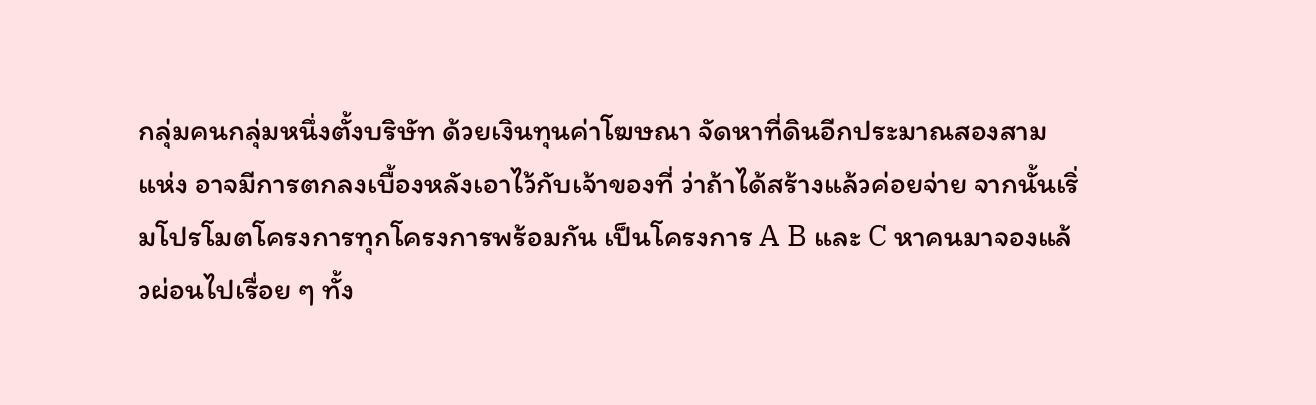กลุ่มคนกลุ่มหนึ่งตั้งบริษัท ด้วยเงินทุนค่าโฆษณา จัดหาที่ดินอีกประมาณสองสามแห่ง อาจมีการตกลงเบื้องหลังเอาไว้กับเจ้าของที่ ว่าถ้าได้สร้างแล้วค่อยจ่าย จากนั้นเริ่มโปรโมตโครงการทุกโครงการพร้อมกัน เป็นโครงการ A B และ C หาคนมาจองแล้วผ่อนไปเรื่อย ๆ ทั้ง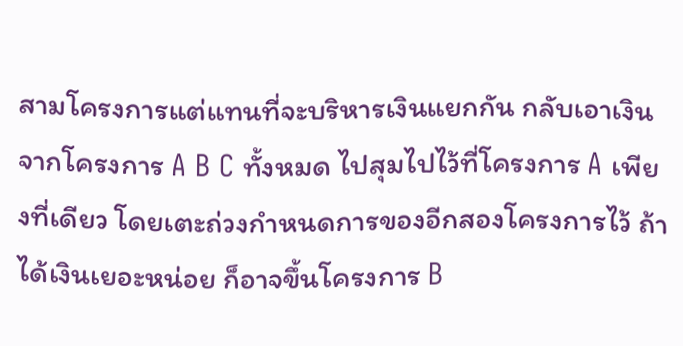สามโครงการแต่แทนที่จะบริหารเงินแยกกัน กลับเอาเงิน จากโครงการ A B C ทั้งหมด ไปสุมไปไว้ที่โครงการ A เพียงที่เดียว โดยเตะถ่วงกำหนดการของอีกสองโครงการไว้ ถ้าได้เงินเยอะหน่อย ก็อาจขึ้นโครงการ B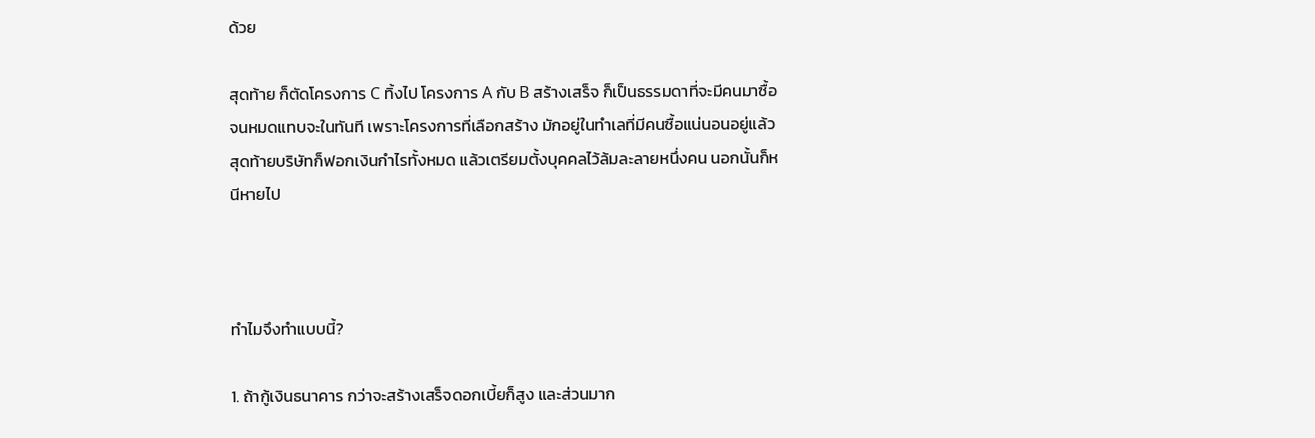ด้วย

สุดท้าย ก็ตัดโครงการ C ทิ้งไป โครงการ A กับ B สร้างเสร็จ ก็เป็นธรรมดาที่จะมีคนมาซื้อจนหมดแทบจะในทันที เพราะโครงการที่เลือกสร้าง มักอยู่ในทำเลที่มีคนซื้อแน่นอนอยู่แล้ว สุดท้ายบริษัทก็ฟอกเงินกำไรทั้งหมด แล้วเตรียมตั้งบุคคลไว้ล้มละลายหนึ่งคน นอกนั้นก็หนีหายไป



ทำไมจึงทำแบบนี้?

1. ถ้ากู้เงินธนาคาร กว่าจะสร้างเสร็จดอกเบี้ยก็สูง และส่วนมาก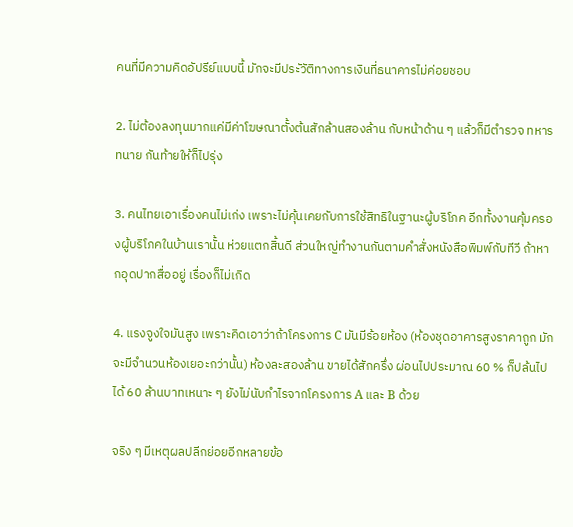คนที่มีความคิดอัปรีย์แบบนี้ มักจะมีประัวัติทางการเงินที่ธนาคารไม่ค่อยชอบ

2. ไม่ต้องลงทุนมากแค่มีค่าโฆษณาตั้งต้นสักล้านสองล้าน กับหน้าด้าน ๆ แล้วก็มีตำรวจ ทหาร ทนาย กันท้ายให้ก็ไปรุ่ง

3. คนไทยเอาเรื่องคนไม่เก่ง เพราะไม่คุ้นเคยกับการใช้สิทธิในฐานะผู้บริโภค อีกทั้งงานคุ้มครองผู้บริโภคในบ้านเรานั้น ห่วยแตกสิ้นดี ส่วนใหญ่ทำงานกันตามคำสั่งหนังสือพิมพ์กับทีวี ถ้าหากอุดปากสื่ออยู่ เรื่องก็ไม่เกิด

4. แรงจูงใจมันสูง เพราะคิดเอาว่าถ้าโครงการ C มันมีร้อยห้อง (ห้องชุดอาคารสูงราคาถูก มักจะมีจำนวนห้องเยอะกว่านั้น) ห้องละสองล้าน ขายได้สักครึ่ง ผ่อนไปประมาณ 60 % ก็ปล้นไปได้ 60 ล้านบาทเหนาะ ๆ ยังไม่นับกำไรจากโครงการ A และ B ด้วย

จริง ๆ มีเหตุผลปลีกย่อยอีกหลายข้อ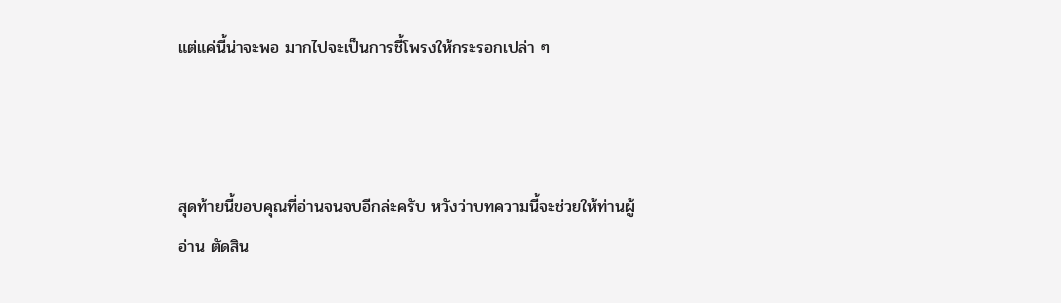แต่แค่นี้น่าจะพอ มากไปจะเป็นการชี้โพรงให้กระรอกเปล่า ๆ



สุดท้ายนี้ขอบคุณที่อ่านจนจบอีกล่ะครับ หวังว่าบทความนี้จะช่วยให้ท่านผู้อ่าน ตัดสิน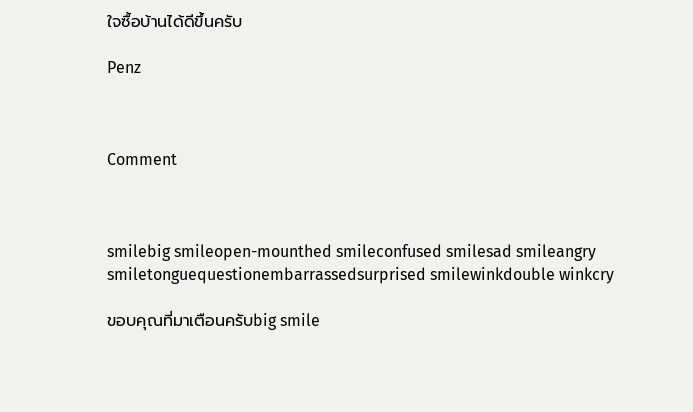ใจซื้อบ้านได้ดีขึ้นครับ

Penz



Comment



smilebig smileopen-mounthed smileconfused smilesad smileangry smiletonguequestionembarrassedsurprised smilewinkdouble winkcry

ขอบคุณที่มาเตือนครับbig smile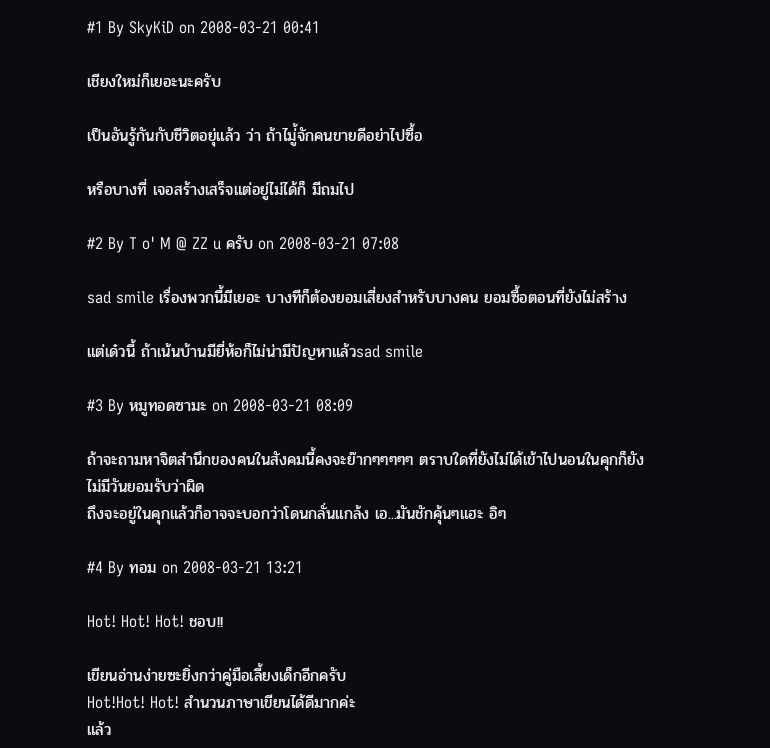#1 By SkyKiD on 2008-03-21 00:41

เชียงใหม่ก็เยอะนะครับ

เป็นอันรู้กันกับชีวิตอยุ่แล้ว ว่า ถ้าไมู่้จักคนขายดีอย่าไปซื้อ

หรือบางที่ เจอสร้างเสร็จแต่อยู่ไม่ได้ก็ มีถมไป

#2 By T o' M @ ZZ u ครับ on 2008-03-21 07:08

sad smile เรื่องพวกนี้มีเยอะ บางทีก็ต้องยอมเสี่ยงสำหรับบางคน ยอมซื้อตอนที่ยังไม่สร้าง

แต่เด๋วนี้ ถ้าเน้นบ้านมียี่ห้อก็ไม่น่ามีปัญหาแล้วsad smile

#3 By หมูทอดซามะ on 2008-03-21 08:09

ถ้าจะถามหาจิตสำนึกของคนในสังคมนี้คงจะย๊ากๆๆๆๆๆ ตราบใดที่ยังไม่ได้เข้าไปนอนในคุกก็ยังไม่มีวันยอมรับว่าผิด
ถึงจะอยู่ในคุกแล้วก็อาจจะบอกว่าโดนกลั่นแกล้ง เอ...มันชักคุ้นๆแฮะ อิๆ

#4 By ทอม on 2008-03-21 13:21

Hot! Hot! Hot! ชอบ!!

เขียนอ่านง่ายซะยิ่งกว่าคู่มือเลี้ยงเด็กอีกครับ
Hot!Hot! Hot! สำนวนภาษาเขียนได้ดีมากค่ะ
แล้ว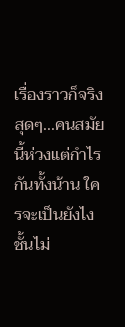เรื่องราวก็จริงสุดๆ...คนสมัยนี้ห่วงแต่กำไรกันทั้งน้าน ใครจะเป็นยังไงชั้นไม่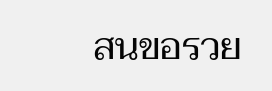สนขอรวย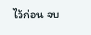ไว้ก่อน จบ